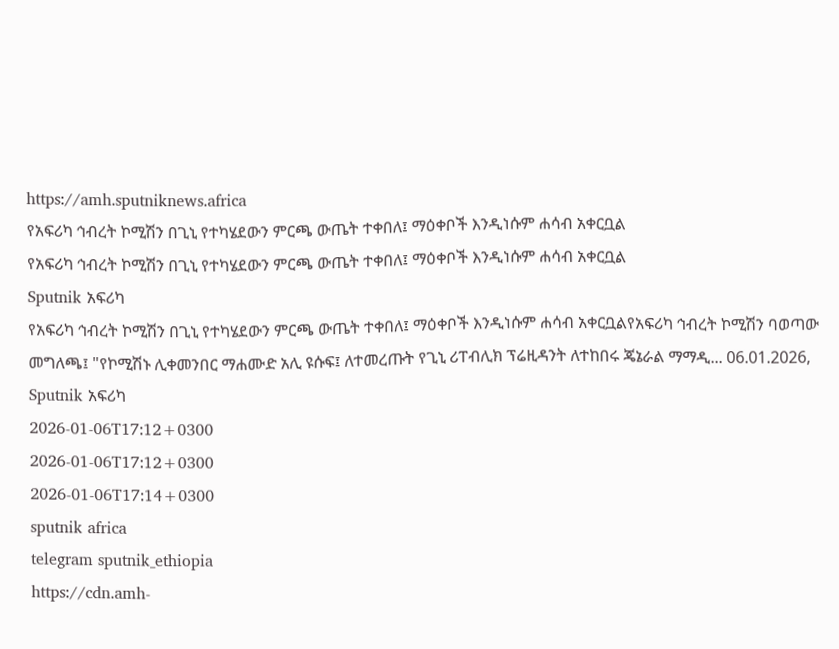https://amh.sputniknews.africa
የአፍሪካ ኅብረት ኮሚሽን በጊኒ የተካሄደውን ምርጫ ውጤት ተቀበለ፤ ማዕቀቦች እንዲነሱም ሐሳብ አቀርቧል
የአፍሪካ ኅብረት ኮሚሽን በጊኒ የተካሄደውን ምርጫ ውጤት ተቀበለ፤ ማዕቀቦች እንዲነሱም ሐሳብ አቀርቧል
Sputnik አፍሪካ
የአፍሪካ ኅብረት ኮሚሽን በጊኒ የተካሄደውን ምርጫ ውጤት ተቀበለ፤ ማዕቀቦች እንዲነሱም ሐሳብ አቀርቧልየአፍሪካ ኅብረት ኮሚሽን ባወጣው መግለጫ፤ "የኮሚሽኑ ሊቀመንበር ማሐሙድ አሊ ዩሱፍ፤ ለተመረጡት የጊኒ ሪፐብሊክ ፕሬዚዳንት ለተከበሩ ጄኔራል ማማዲ... 06.01.2026, Sputnik አፍሪካ
2026-01-06T17:12+0300
2026-01-06T17:12+0300
2026-01-06T17:14+0300
sputnik africa
telegram sputnik_ethiopia
https://cdn.amh-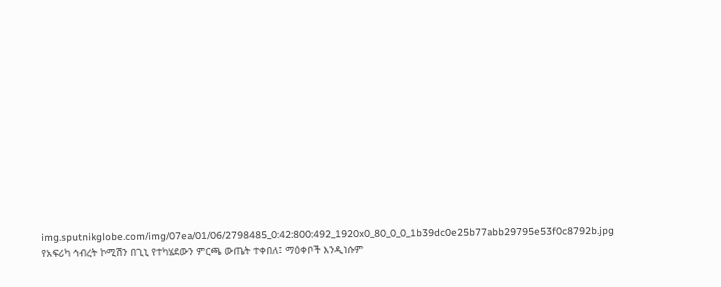img.sputnikglobe.com/img/07ea/01/06/2798485_0:42:800:492_1920x0_80_0_0_1b39dc0e25b77abb29795e53f0c8792b.jpg
የአፍሪካ ኅብረት ኮሚሽን በጊኒ የተካሄደውን ምርጫ ውጤት ተቀበለ፤ ማዕቀቦች እንዲነሱም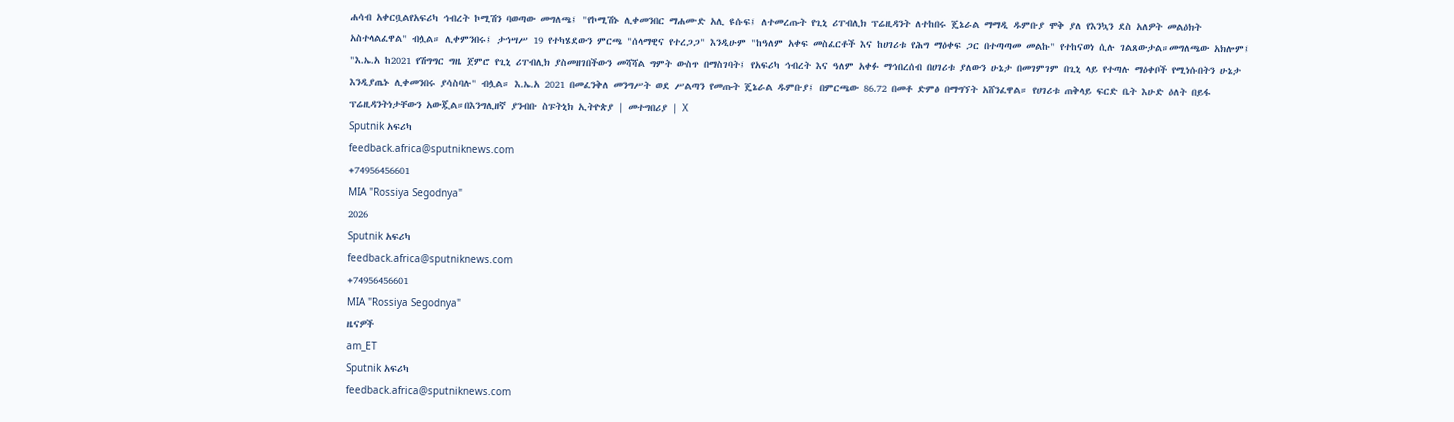ሐሳብ አቀርቧልየአፍሪካ ኅብረት ኮሚሽን ባወጣው መግለጫ፤ "የኮሚሽኑ ሊቀመንበር ማሐሙድ አሊ ዩሱፍ፤ ለተመረጡት የጊኒ ሪፐብሊክ ፕሬዚዳንት ለተከበሩ ጄኔራል ማማዲ ዱምቡያ ሞቅ ያለ የእንኳን ደስ አለዎት መልዕክት አስተላልፈዋል" ብሏል። ሊቀምንበሩ፤ ታኅሣሥ 19 የተካሄደውን ምርጫ "ሰላማዊና የተረጋጋ" እንዲሁም "ከዓለም አቀፍ መስፈርቶች እና ከሀገሪቱ የሕግ ማዕቀፍ ጋር በተጣጣመ መልኩ" የተከናወነ ሲሉ ገልጸውታል።መግለጫው አክሎም፤ "እ.ኤ.አ ከ2021 የሽግግር ግዜ ጀምሮ የጊኒ ሪፐብሊክ ያስመዘገበችውን መሻሻል ግምት ውስጥ በማስገባት፤ የአፍሪካ ኅብረት እና ዓለም አቀፉ ማኅበረሰብ በሀገሪቱ ያለውን ሁኔታ በመገምገም በጊኒ ላይ የተጣሉ ማዕቀቦች የሚነሱበትን ሁኔታ እንዲያጤኑ ሊቀመንበሩ ያሳስባሉ" ብሏል። እ.ኤ.አ 2021 በመፈንቅለ መንግሥት ወደ ሥልጣን የመጡት ጄኔራል ዱምቡያ፤ በምርጫው 86.72 በመቶ ድምፅ በማግኘት አሸንፈዋል። የሀገሪቱ ጠቅላይ ፍርድ ቤት እሁድ ዕለት በይፋ ፕሬዚዳንትነታቸውን አውጇል።በእንግሊዘኛ ያንብቡ ስፑትኒክ ኢትዮጵያ | መተግበሪያ | X
Sputnik አፍሪካ
feedback.africa@sputniknews.com
+74956456601
MIA "Rossiya Segodnya"
2026
Sputnik አፍሪካ
feedback.africa@sputniknews.com
+74956456601
MIA "Rossiya Segodnya"
ዜናዎች
am_ET
Sputnik አፍሪካ
feedback.africa@sputniknews.com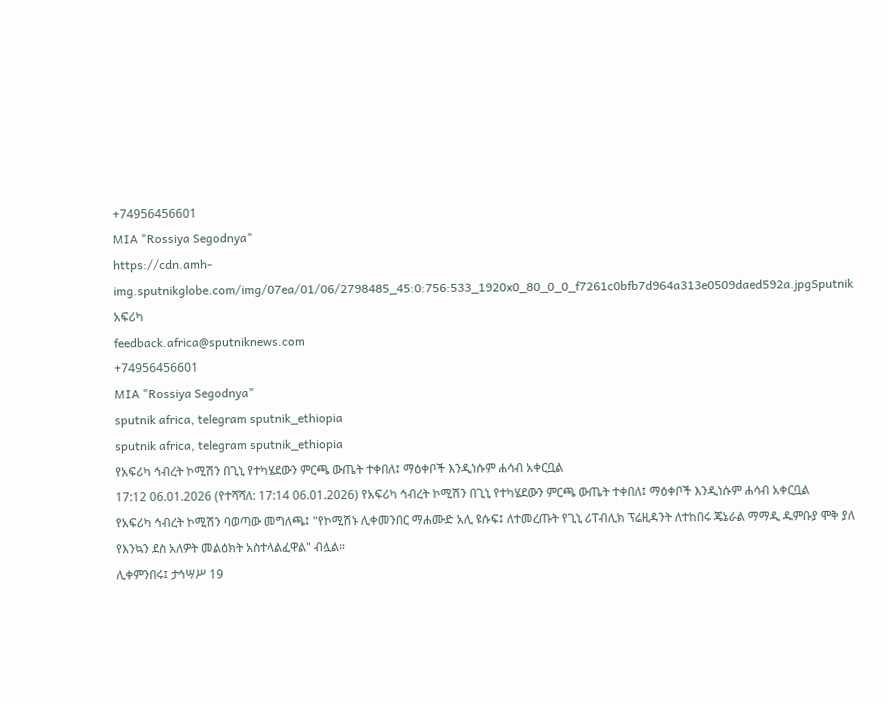+74956456601
MIA "Rossiya Segodnya"
https://cdn.amh-img.sputnikglobe.com/img/07ea/01/06/2798485_45:0:756:533_1920x0_80_0_0_f7261c0bfb7d964a313e0509daed592a.jpgSputnik አፍሪካ
feedback.africa@sputniknews.com
+74956456601
MIA "Rossiya Segodnya"
sputnik africa, telegram sputnik_ethiopia
sputnik africa, telegram sputnik_ethiopia
የአፍሪካ ኅብረት ኮሚሽን በጊኒ የተካሄደውን ምርጫ ውጤት ተቀበለ፤ ማዕቀቦች እንዲነሱም ሐሳብ አቀርቧል
17:12 06.01.2026 (የተሻሻለ: 17:14 06.01.2026) የአፍሪካ ኅብረት ኮሚሽን በጊኒ የተካሄደውን ምርጫ ውጤት ተቀበለ፤ ማዕቀቦች እንዲነሱም ሐሳብ አቀርቧል
የአፍሪካ ኅብረት ኮሚሽን ባወጣው መግለጫ፤ "የኮሚሽኑ ሊቀመንበር ማሐሙድ አሊ ዩሱፍ፤ ለተመረጡት የጊኒ ሪፐብሊክ ፕሬዚዳንት ለተከበሩ ጄኔራል ማማዲ ዱምቡያ ሞቅ ያለ የእንኳን ደስ አለዎት መልዕክት አስተላልፈዋል" ብሏል።
ሊቀምንበሩ፤ ታኅሣሥ 19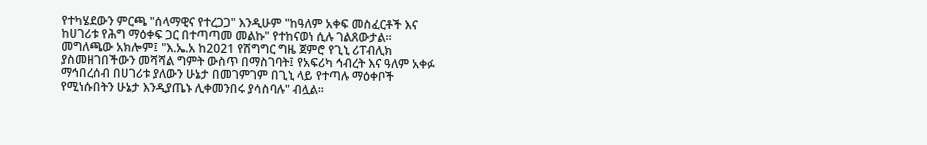የተካሄደውን ምርጫ "ሰላማዊና የተረጋጋ" እንዲሁም "ከዓለም አቀፍ መስፈርቶች እና ከሀገሪቱ የሕግ ማዕቀፍ ጋር በተጣጣመ መልኩ" የተከናወነ ሲሉ ገልጸውታል።
መግለጫው አክሎም፤ "እ.ኤ.አ ከ2021 የሽግግር ግዜ ጀምሮ የጊኒ ሪፐብሊክ ያስመዘገበችውን መሻሻል ግምት ውስጥ በማስገባት፤ የአፍሪካ ኅብረት እና ዓለም አቀፉ ማኅበረሰብ በሀገሪቱ ያለውን ሁኔታ በመገምገም በጊኒ ላይ የተጣሉ ማዕቀቦች የሚነሱበትን ሁኔታ እንዲያጤኑ ሊቀመንበሩ ያሳስባሉ" ብሏል።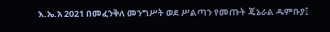እ.ኤ.አ 2021 በመፈንቅለ መንግሥት ወደ ሥልጣን የመጡት ጄኔራል ዱምቡያ፤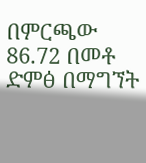በምርጫው 86.72 በመቶ ድምፅ በማግኘት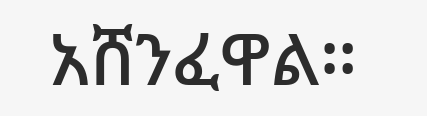አሸንፈዋል።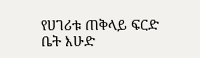የሀገሪቱ ጠቅላይ ፍርድ ቤት እሁድ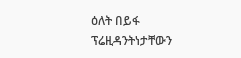ዕለት በይፋ ፕሬዚዳንትነታቸውን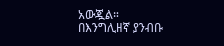አውጇል።
በእንግሊዘኛ ያንብቡ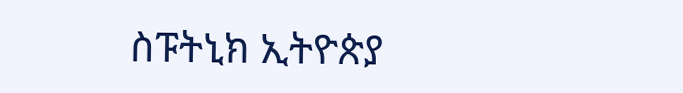ስፑትኒክ ኢትዮጵያ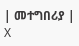| መተግበሪያ | X